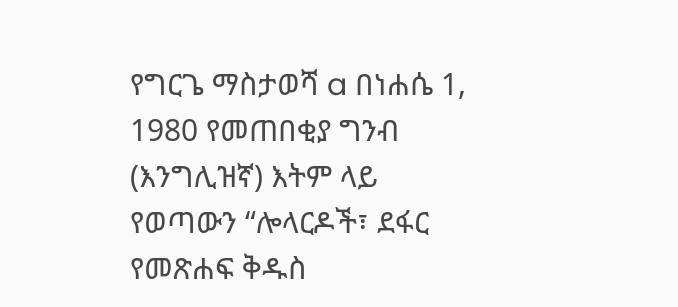የግርጌ ማስታወሻ a በነሐሴ 1, 1980 የመጠበቂያ ግንብ (እንግሊዝኛ) እትም ላይ የወጣውን “ሎላርዶች፣ ደፋር የመጽሐፍ ቅዱስ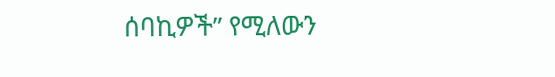ሰባኪዎች” የሚለውን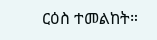ርዕስ ተመልከት።